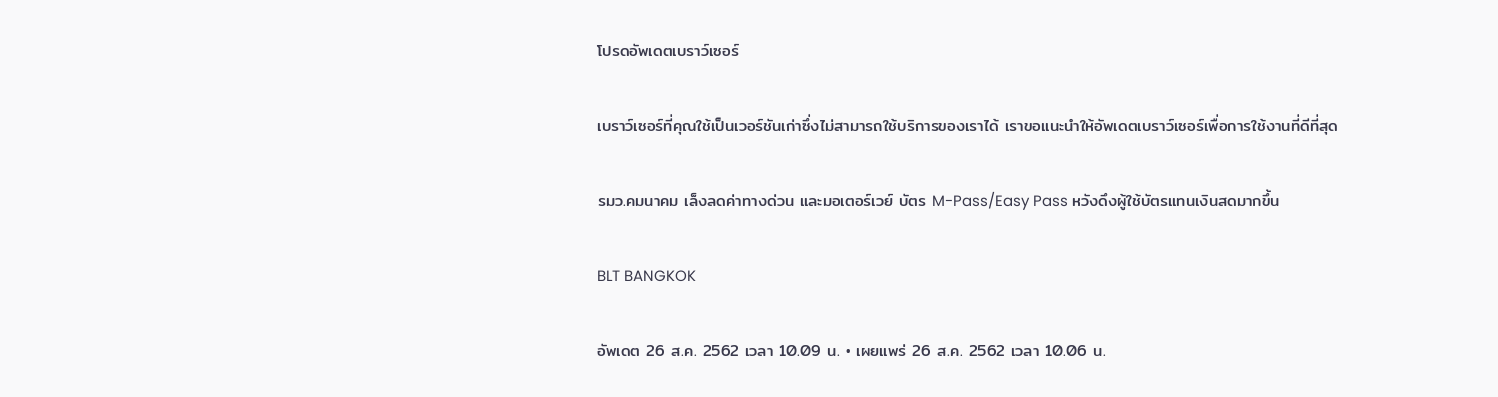โปรดอัพเดตเบราว์เซอร์

เบราว์เซอร์ที่คุณใช้เป็นเวอร์ชันเก่าซึ่งไม่สามารถใช้บริการของเราได้ เราขอแนะนำให้อัพเดตเบราว์เซอร์เพื่อการใช้งานที่ดีที่สุด

รมว.คมนาคม เล็งลดค่าทางด่วน และมอเตอร์เวย์ บัตร M-Pass/Easy Pass หวังดึงผู้ใช้บัตรแทนเงินสดมากขึ้น

BLT BANGKOK

อัพเดต 26 ส.ค. 2562 เวลา 10.09 น. • เผยแพร่ 26 ส.ค. 2562 เวลา 10.06 น.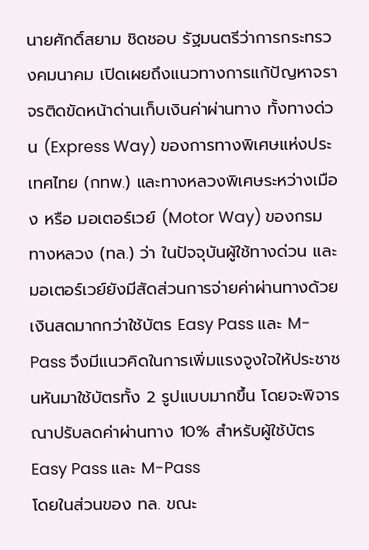นายศักดิ์สยาม ชิดชอบ รัฐมนตรีว่าการกระทรวงคมนาคม เปิดเผยถึงแนวทางการแก้ปัญหาจราจรติดขัดหน้าด่านเก็บเงินค่าผ่านทาง ทั้งทางด่วน (Express Way) ของการทางพิเศษแห่งประเทศไทย (กทพ.) และทางหลวงพิเศษระหว่างเมือง หรือ มอเตอร์เวย์ (Motor Way) ของกรมทางหลวง (ทล.) ว่า ในปัจจุบันผู้ใช้ทางด่วน และมอเตอร์เวย์ยังมีสัดส่วนการจ่ายค่าผ่านทางด้วยเงินสดมากกว่าใช้บัตร Easy Pass และ M-Pass จึงมีแนวคิดในการเพิ่มแรงจูงใจให้ประชาชนหันมาใช้บัตรทั้ง 2 รูปแบบมากขึ้น โดยจะพิจารณาปรับลดค่าผ่านทาง 10% สำหรับผู้ใช้บัตร Easy Pass และ M-Pass
โดยในส่วนของ ทล. ขณะ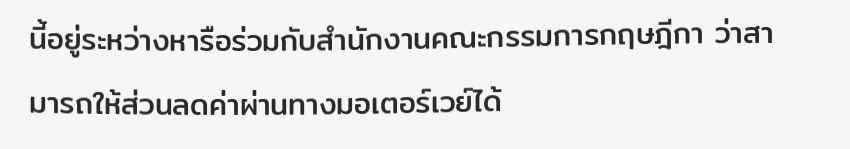นี้อยู่ระหว่างหารือร่วมกับสำนักงานคณะกรรมการกฤษฎีกา ว่าสามารถให้ส่วนลดค่าผ่านทางมอเตอร์เวย์ได้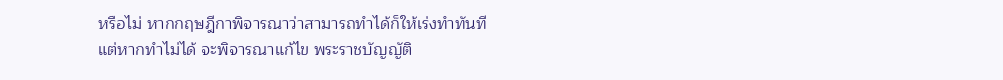หรือไม่ หากกฤษฎีกาพิจารณาว่าสามารถทำได้ก็ให้เร่งทำทันที แต่หากทำไม่ได้ จะพิจารณาแก้ไข พระราชบัญญัติ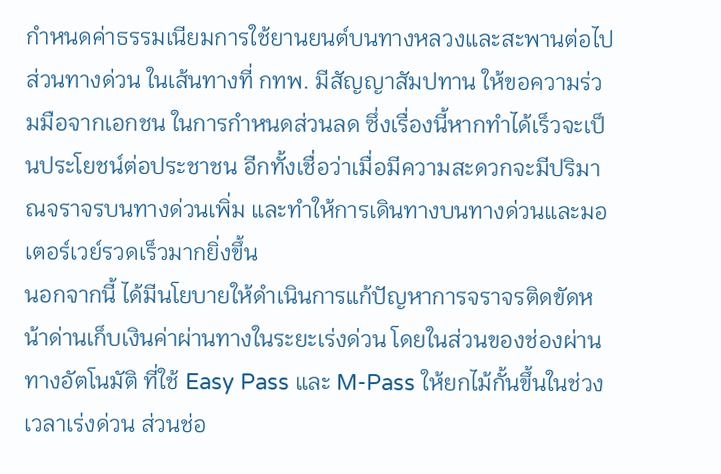กำหนดค่าธรรมเนียมการใช้ยานยนต์บนทางหลวงและสะพานต่อไป
ส่วนทางด่วน ในเส้นทางที่ กทพ. มีสัญญาสัมปทาน ให้ขอความร่วมมือจากเอกชน ในการกำหนดส่วนลด ซึ่งเรื่องนี้หากทำได้เร็วจะเป็นประโยชน์ต่อประชาชน อีกทั้งเชื่อว่าเมื่อมีความสะดวกจะมีปริมาณจราจรบนทางด่วนเพิ่ม และทำให้การเดินทางบนทางด่วนและมอเตอร์เวย์รวดเร็วมากยิ่งขึ้น
นอกจากนี้ ได้มีนโยบายให้ดำเนินการแก้ปัญหาการจราจรติดขัดหน้าด่านเก็บเงินค่าผ่านทางในระยะเร่งด่วน โดยในส่วนของช่องผ่านทางอัตโนมัติ ที่ใช้ Easy Pass และ M-Pass ให้ยกไม้กั้นขึ้นในช่วงเวลาเร่งด่วน ส่วนช่อ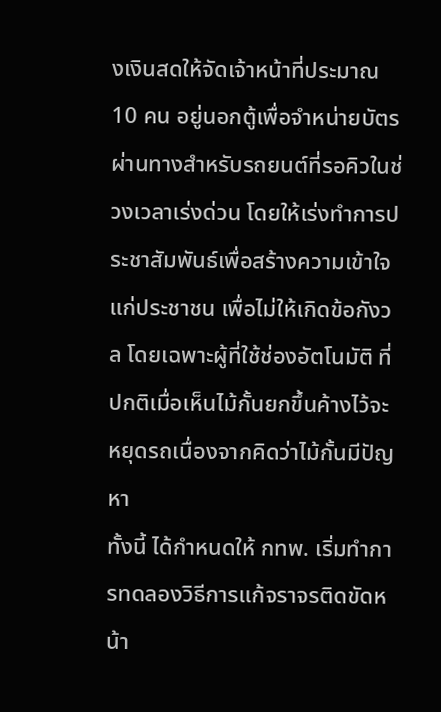งเงินสดให้จัดเจ้าหน้าที่ประมาณ 10 คน อยู่นอกตู้เพื่อจำหน่ายบัตรผ่านทางสำหรับรถยนต์ที่รอคิวในช่วงเวลาเร่งด่วน โดยให้เร่งทำการประชาสัมพันธ์เพื่อสร้างความเข้าใจแก่ประชาชน เพื่อไม่ให้เกิดข้อกังวล โดยเฉพาะผู้ที่ใช้ช่องอัตโนมัติ ที่ปกติเมื่อเห็นไม้กั้นยกขึ้นค้างไว้จะหยุดรถเนื่องจากคิดว่าไม้กั้นมีปัญหา
ทั้งนี้ ได้กำหนดให้ กทพ. เริ่มทำการทดลองวิธีการแก้จราจรติดขัดหน้า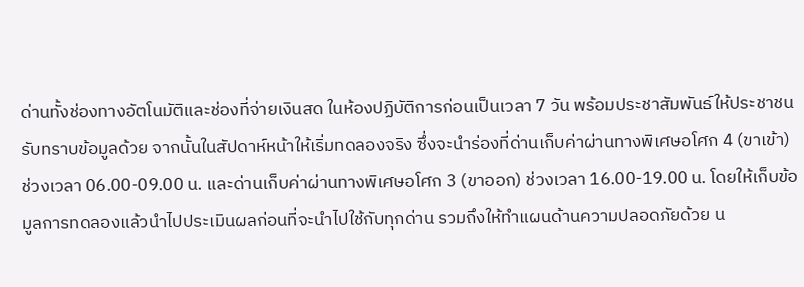ด่านทั้งช่องทางอัตโนมัติและช่องที่จ่ายเงินสด ในห้องปฏิบัติการก่อนเป็นเวลา 7 วัน พร้อมประชาสัมพันธ์ให้ประชาชนรับทราบข้อมูลด้วย จากนั้นในสัปดาห์หน้าให้เริ่มทดลองจริง ซึ่งจะนำร่องที่ด่านเก็บค่าผ่านทางพิเศษอโศก 4 (ขาเข้า) ช่วงเวลา 06.00-09.00 น. และด่านเก็บค่าผ่านทางพิเศษอโศก 3 (ขาออก) ช่วงเวลา 16.00-19.00 น. โดยให้เก็บข้อมูลการทดลองแล้วนำไปประเมินผลก่อนที่จะนำไปใช้กับทุกด่าน รวมถึงให้ทำแผนด้านความปลอดภัยด้วย น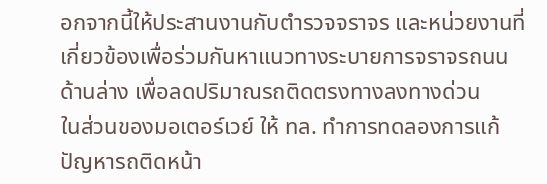อกจากนี้ให้ประสานงานกับตำรวจจราจร และหน่วยงานที่เกี่ยวข้องเพื่อร่วมกันหาแนวทางระบายการจราจรถนนด้านล่าง เพื่อลดปริมาณรถติดตรงทางลงทางด่วน
ในส่วนของมอเตอร์เวย์ ให้ ทล. ทำการทดลองการแก้ปัญหารถติดหน้า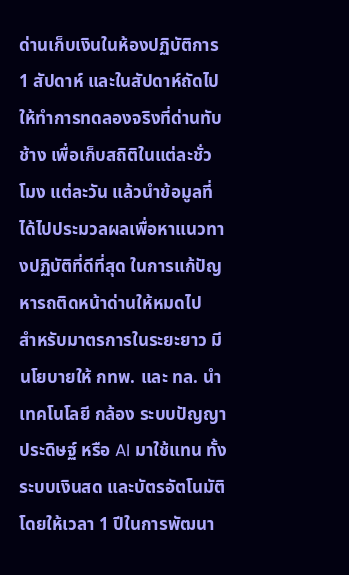ด่านเก็บเงินในห้องปฏิบัติการ 1 สัปดาห์ และในสัปดาห์ถัดไปให้ทำการทดลองจริงที่ด่านทับช้าง เพื่อเก็บสถิติในแต่ละชั่วโมง แต่ละวัน แล้วนำข้อมูลที่ได้ไปประมวลผลเพื่อหาแนวทางปฏิบัติที่ดีที่สุด ในการแก้ปัญหารถติดหน้าด่านให้หมดไป
สำหรับมาตรการในระยะยาว มีนโยบายให้ กทพ. และ ทล. นำเทคโนโลยี กล้อง ระบบปัญญาประดิษฐ์ หรือ AI มาใช้แทน ทั้งระบบเงินสด และบัตรอัตโนมัติ โดยให้เวลา 1 ปีในการพัฒนา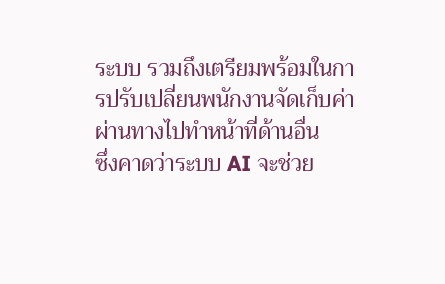ระบบ รวมถึงเตรียมพร้อมในการปรับเปลี่ยนพนักงานจัดเก็บค่าผ่านทางไปทำหน้าที่ด้านอื่น
ซึ่งคาดว่าระบบ AI จะช่วย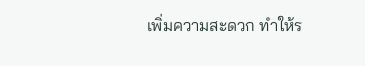เพิ่มความสะดวก ทำให้ร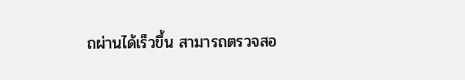ถผ่านได้เร็วขึ้น สามารถตรวจสอ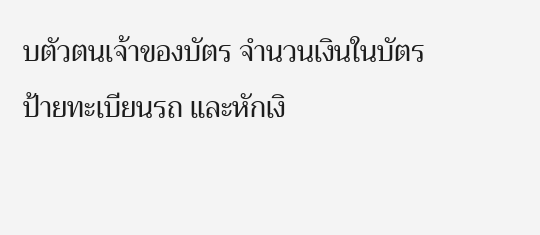บตัวตนเจ้าของบัตร จำนวนเงินในบัตร ป้ายทะเบียนรถ และหักเงิ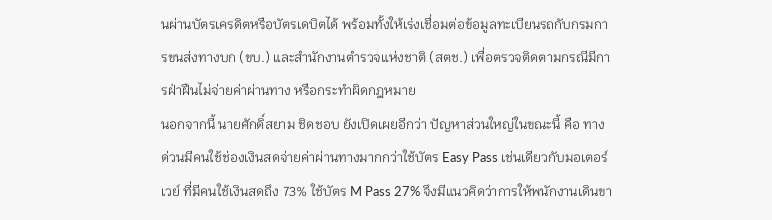นผ่านบัตรเครดิตหรือบัตรเดบิตได้ พร้อมทั้งให้เร่งเชื่อมต่อข้อมูลทะเบียนรถกับกรมการขนส่งทางบก (ขบ.) และสำนักงานตำรวจแห่งชาติ (สตช.) เพื่อตรวจติดตามกรณีมีการฝ่าฝืนไม่จ่ายค่าผ่านทาง หรือกระทำผิดกฎหมาย
นอกจากนี้ นายศักดิ์สยาม ชิดชอบ ยังเปิดเผยอีกว่า ปัญหาส่วนใหญ่ในขณะนี้ คือ ทางด่วนมีคนใช้ช่องเงินสดจ่ายค่าผ่านทางมากกว่าใช้บัตร Easy Pass เช่นเดียวกับมอเตอร์เวย์ ที่มีคนใช้เงินสดถึง 73% ใช้บัตร M Pass 27% จึงมีแนวคิดว่าการให้พนักงานเดินขา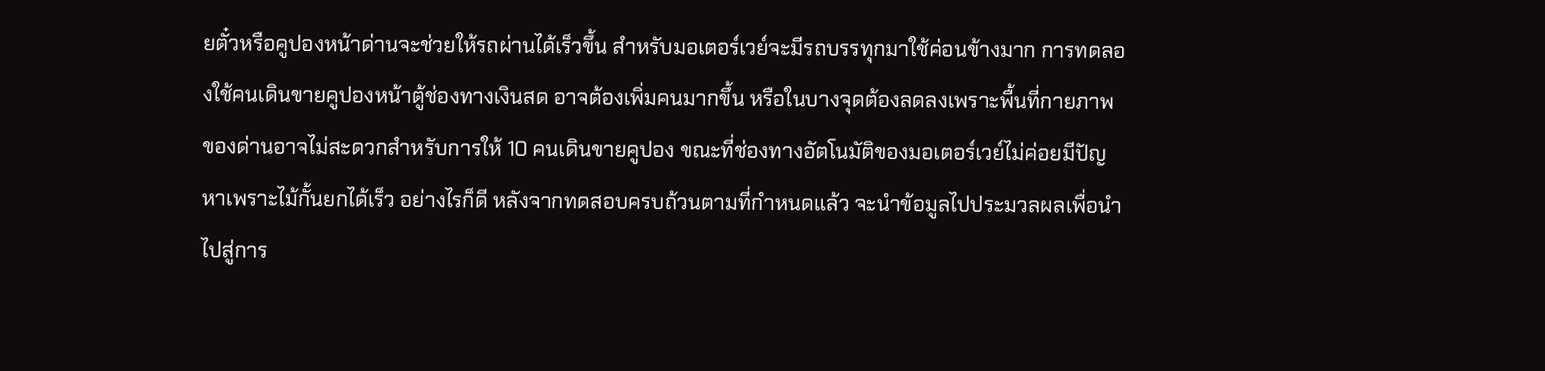ยตั๋วหรือคูปองหน้าด่านจะช่วยให้รถผ่านได้เร็วขึ้น สำหรับมอเตอร์เวย์จะมีรถบรรทุกมาใช้ค่อนข้างมาก การทดลองใช้คนเดินขายคูปองหน้าตู้ช่องทางเงินสด อาจต้องเพิ่มคนมากขึ้น หรือในบางจุดต้องลดลงเพราะพื้นที่กายภาพของด่านอาจไม่สะดวกสำหรับการให้ 10 คนเดินขายคูปอง ขณะที่ช่องทางอัตโนมัติของมอเตอร์เวย์ไม่ค่อยมีปัญหาเพราะไม้กั้นยกได้เร็ว อย่างไรก็ดี หลังจากทดสอบครบถ้วนตามที่กำหนดแล้ว จะนำข้อมูลไปประมวลผลเพื่อนำไปสู่การ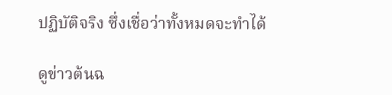ปฏิบัติจริง ซึ่งเชื่อว่าทั้งหมดจะทำได้

ดูข่าวต้นฉ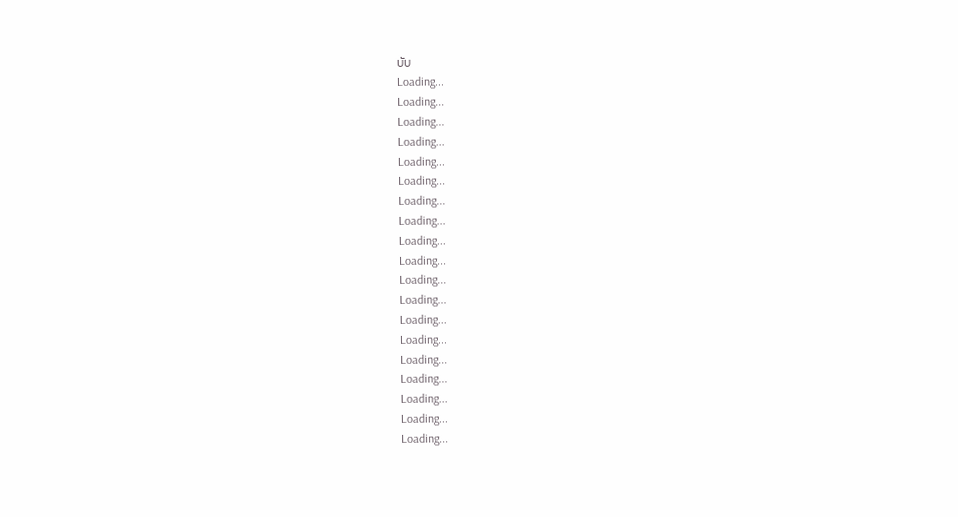บับ
Loading...
Loading...
Loading...
Loading...
Loading...
Loading...
Loading...
Loading...
Loading...
Loading...
Loading...
Loading...
Loading...
Loading...
Loading...
Loading...
Loading...
Loading...
Loading...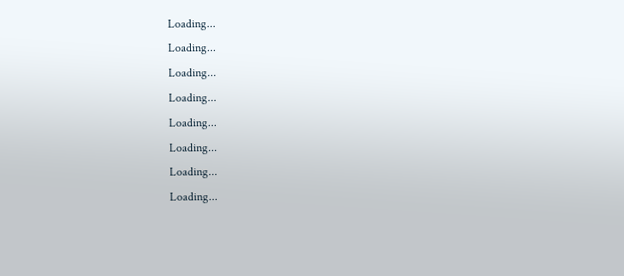Loading...
Loading...
Loading...
Loading...
Loading...
Loading...
Loading...
Loading...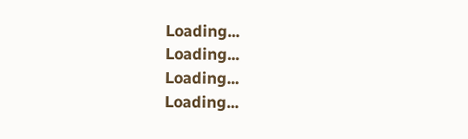Loading...
Loading...
Loading...
Loading...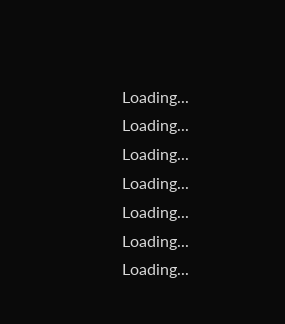Loading...
Loading...
Loading...
Loading...
Loading...
Loading...
Loading...